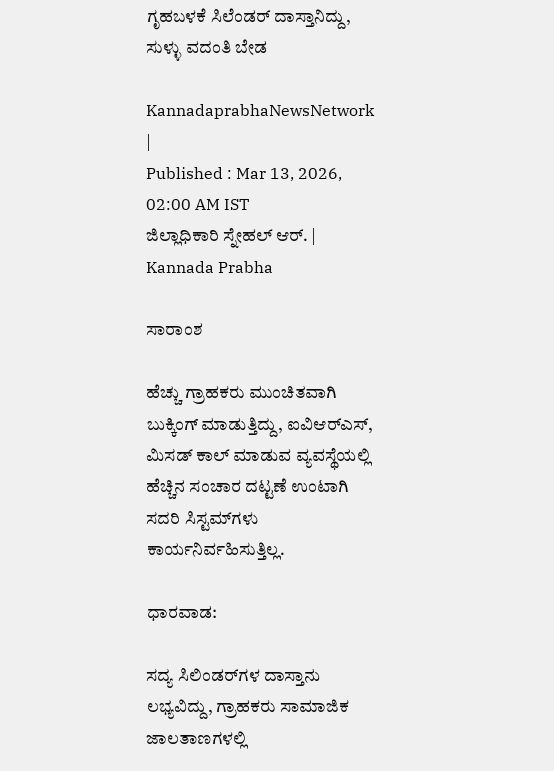ಗೃಹಬಳಕೆ ಸಿಲೆಂಡರ್ ದಾಸ್ತಾನಿದ್ದು, ಸುಳ್ಳು ವದಂತಿ ಬೇಡ

KannadaprabhaNewsNetwork |
Published : Mar 13, 2026, 02:00 AM IST
ಜಿಲ್ಲಾಧಿಕಾರಿ ಸ್ನೇಹಲ್‌ ಆರ್‌. | Kannada Prabha

ಸಾರಾಂಶ

ಹೆಚ್ಚು ಗ್ರಾಹಕರು ಮುಂಚಿತವಾಗಿ ಬುಕ್ಕಿಂಗ್ ಮಾಡುತ್ತಿದ್ದು, ಐವಿಆರ್‌ಎಸ್, ಮಿಸಡ್ ಕಾಲ್ ಮಾಡುವ ವ್ಯವಸ್ಥೆಯಲ್ಲಿ ಹೆಚ್ಚಿನ ಸಂಚಾರ ದಟ್ಟಣೆ ಉಂಟಾಗಿ ಸದರಿ ಸಿಸ್ಟಮ್‌ಗಳು ಕಾರ್ಯನಿರ್ವಹಿಸುತ್ತಿಲ್ಲ.

ಧಾರವಾಡ:

ಸದ್ಯ ಸಿಲಿಂಡರ್‌ಗಳ ದಾಸ್ತಾನು ಲಭ್ಯವಿದ್ದು, ಗ್ರಾಹಕರು ಸಾಮಾಜಿಕ ಜಾಲತಾಣಗಳಲ್ಲಿ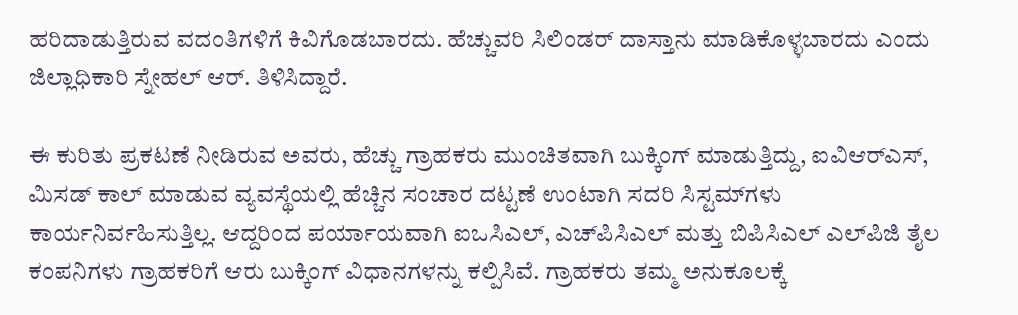ಹರಿದಾಡುತ್ತಿರುವ ವದಂತಿಗಳಿಗೆ ಕಿವಿಗೊಡಬಾರದು. ಹೆಚ್ಚುವರಿ ಸಿಲಿಂಡರ್‌ ದಾಸ್ತಾನು ಮಾಡಿಕೊಳ್ಳಬಾರದು ಎಂದು ಜಿಲ್ಲಾಧಿಕಾರಿ ಸ್ನೇಹಲ್ ಆರ್. ತಿಳಿಸಿದ್ದಾರೆ.

ಈ ಕುರಿತು ಪ್ರಕಟಣೆ ನೀಡಿರುವ ಅವರು, ಹೆಚ್ಚು ಗ್ರಾಹಕರು ಮುಂಚಿತವಾಗಿ ಬುಕ್ಕಿಂಗ್ ಮಾಡುತ್ತಿದ್ದು, ಐವಿಆರ್‌ಎಸ್, ಮಿಸಡ್ ಕಾಲ್ ಮಾಡುವ ವ್ಯವಸ್ಥೆಯಲ್ಲಿ ಹೆಚ್ಚಿನ ಸಂಚಾರ ದಟ್ಟಣೆ ಉಂಟಾಗಿ ಸದರಿ ಸಿಸ್ಟಮ್‌ಗಳು ಕಾರ್ಯನಿರ್ವಹಿಸುತ್ತಿಲ್ಲ. ಆದ್ದರಿಂದ ಪರ್ಯಾಯವಾಗಿ ಐಒಸಿಎಲ್, ಎಚ್‌ಪಿಸಿಎಲ್ ಮತ್ತು ಬಿಪಿಸಿಎಲ್ ಎಲ್‌ಪಿಜಿ ತೈಲ ಕಂಪನಿಗಳು ಗ್ರಾಹಕರಿಗೆ ಆರು ಬುಕ್ಕಿಂಗ್ ವಿಧಾನಗಳನ್ನು ಕಲ್ಪಿಸಿವೆ. ಗ್ರಾಹಕರು ತಮ್ಮ ಅನುಕೂಲಕ್ಕೆ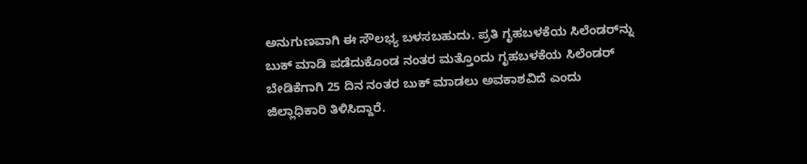ಅನುಗುಣವಾಗಿ ಈ ಸೌಲಭ್ಯ ಬಳಸಬಹುದು. ಪ್ರತಿ ಗೃಹಬಳಕೆಯ ಸಿಲೆಂಡರ್‌ನ್ನು ಬುಕ್‌ ಮಾಡಿ ಪಡೆದುಕೊಂಡ ನಂತರ ಮತ್ತೊಂದು ಗೃಹಬಳಕೆಯ ಸಿಲೆಂಡರ್ ಬೇಡಿಕೆಗಾಗಿ 25 ದಿನ ನಂತರ ಬುಕ್‌ ಮಾಡಲು ಅವಕಾಶವಿದೆ ಎಂದು ಜಿಲ್ಲಾಧಿಕಾರಿ ತಿಳಿಸಿದ್ದಾರೆ.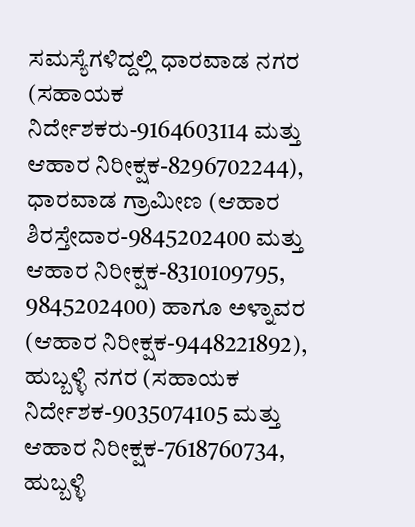ಸಮಸ್ಯೆಗಳಿದ್ದಲ್ಲಿ ಧಾರವಾಡ ನಗರ (ಸಹಾಯಕ ನಿರ್ದೇಶಕರು-9164603114 ಮತ್ತು ಆಹಾರ ನಿರೀಕ್ಷಕ-8296702244), ಧಾರವಾಡ ಗ್ರಾಮೀಣ (ಆಹಾರ ಶಿರಸ್ತೇದಾರ-9845202400 ಮತ್ತು ಆಹಾರ ನಿರೀಕ್ಷಕ-8310109795, 9845202400) ಹಾಗೂ ಅಳ್ನಾವರ (ಆಹಾರ ನಿರೀಕ್ಷಕ-9448221892), ಹುಬ್ಬಳ್ಳಿ ನಗರ (ಸಹಾಯಕ ನಿರ್ದೇಶಕ-9035074105 ಮತ್ತು ಆಹಾರ ನಿರೀಕ್ಷಕ-7618760734, ಹುಬ್ಬಳ್ಳಿ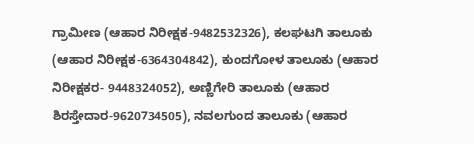ಗ್ರಾಮೀಣ (ಆಹಾರ ನಿರೀಕ್ಷಕ-9482532326), ಕಲಘಟಗಿ ತಾಲೂಕು (ಆಹಾರ ನಿರೀಕ್ಷಕ-6364304842), ಕುಂದಗೋಳ ತಾಲೂಕು (ಆಹಾರ ನಿರೀಕ್ಷಕರ- 9448324052), ಅಣ್ಣಿಗೇರಿ ತಾಲೂಕು (ಆಹಾರ ಶಿರಸ್ತೇದಾರ-9620734505), ನವಲಗುಂದ ತಾಲೂಕು (ಆಹಾರ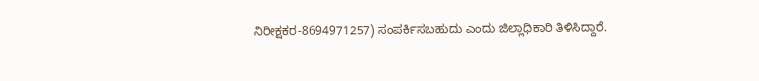ನಿರೀಕ್ಷಕರ-8694971257) ಸಂಪರ್ಕಿಸಬಹುದು ಎಂದು ಜಿಲ್ಲಾಧಿಕಾರಿ ತಿಳಿಸಿದ್ದಾರೆ.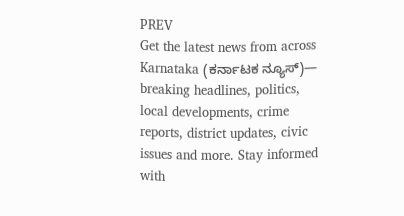PREV
Get the latest news from across Karnataka (ಕರ್ನಾಟಕ ನ್ಯೂಸ್)— breaking headlines, politics, local developments, crime reports, district updates, civic issues and more. Stay informed with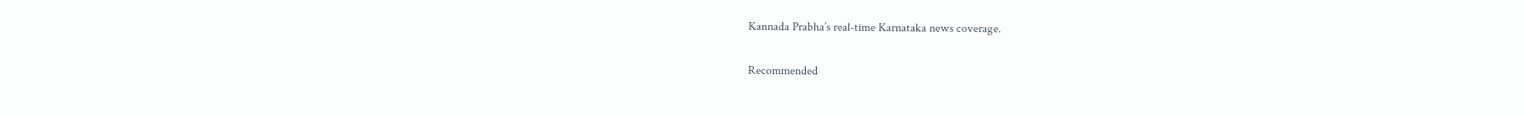Kannada Prabha’s real‑time Karnataka news coverage.

Recommended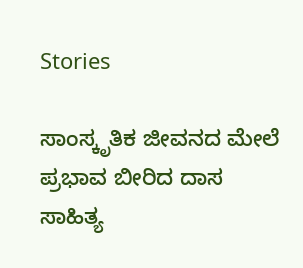Stories

ಸಾಂಸ್ಕೃತಿಕ ಜೀವನದ ಮೇಲೆ ಪ್ರಭಾವ ಬೀರಿದ ದಾಸ ಸಾಹಿತ್ಯ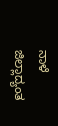ನಾಳೆ ಜಿಲ್ಲಾದ್ಯಂತ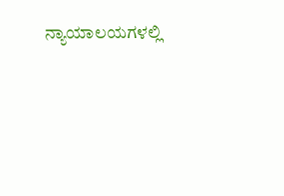ನ್ಯಾಯಾಲಯಗಳಲ್ಲಿ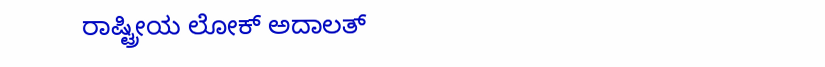ರಾಷ್ಟ್ರೀಯ ಲೋಕ್ ಅದಾಲತ್